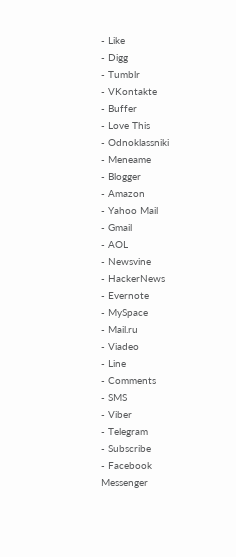- Like
- Digg
- Tumblr
- VKontakte
- Buffer
- Love This
- Odnoklassniki
- Meneame
- Blogger
- Amazon
- Yahoo Mail
- Gmail
- AOL
- Newsvine
- HackerNews
- Evernote
- MySpace
- Mail.ru
- Viadeo
- Line
- Comments
- SMS
- Viber
- Telegram
- Subscribe
- Facebook Messenger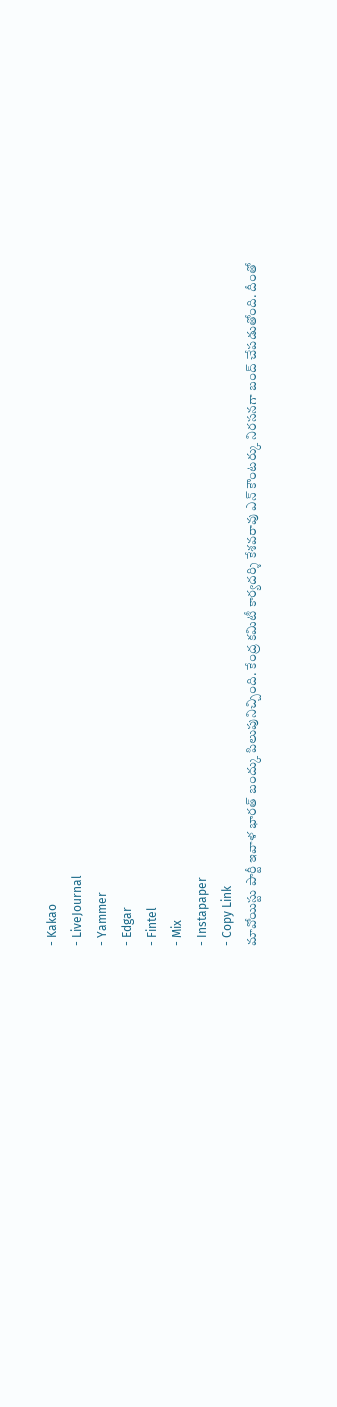- Kakao
- LiveJournal
- Yammer
- Edgar
- Fintel
- Mix
- Instapaper
- Copy Link
మావోయిస్టు పార్టీ ఇవాళ భారత్ బంద్కు పిలుపునిచ్చింది. కేంద్ర కమిటీ కార్యదర్శి కేశవరావు ఎన్ కౌంటర్కు నిరసనగా బంద్ చేపడుతోంది. దీంతో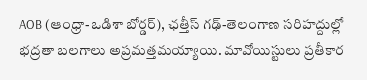AOB (ఆంధ్రా-ఒడిశా బోర్డర్), ఛత్తీస్ గఢ్-తెలంగాణ సరిహద్దుల్లో భద్రతా బలగాలు అప్రమత్తమయ్యాయి. మావోయిస్టులు ప్రతీకార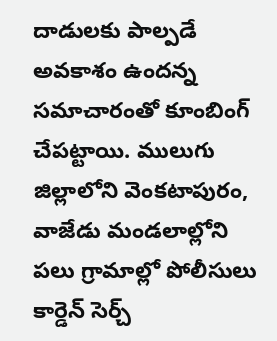దాడులకు పాల్పడే అవకాశం ఉందన్న సమాచారంతో కూంబింగ్ చేపట్టాయి. ములుగు జిల్లాలోని వెంకటాపురం, వాజేడు మండలాల్లోని పలు గ్రామాల్లో పోలీసులు కార్డెన్ సెర్చ్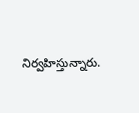నిర్వహిస్తున్నారు.